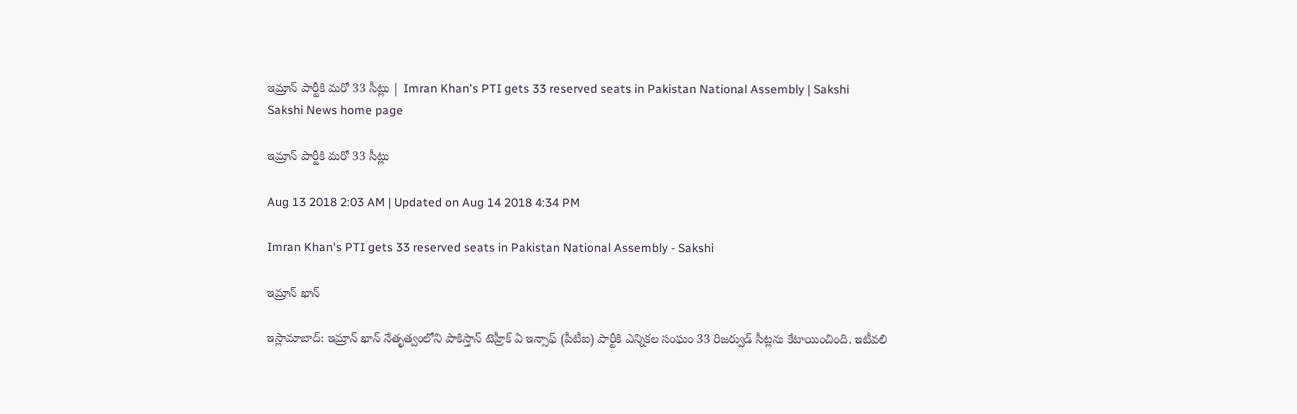ఇమ్రాన్‌ పార్టీకి మరో 33 సీట్లు | Imran Khan's PTI gets 33 reserved seats in Pakistan National Assembly | Sakshi
Sakshi News home page

ఇమ్రాన్‌ పార్టీకి మరో 33 సీట్లు

Aug 13 2018 2:03 AM | Updated on Aug 14 2018 4:34 PM

Imran Khan's PTI gets 33 reserved seats in Pakistan National Assembly - Sakshi

ఇమ్రాన్‌ ఖాన్‌

ఇస్లామాబాద్‌: ఇమ్రాన్‌ ఖాన్‌ నేతృత్వంలోని పాకిస్తాన్‌ టెహ్రీక్‌ ఏ ఇన్సాఫ్‌ (పీటీఐ) పార్టీకి ఎన్నికల సంఘం 33 రిజర్వుడ్‌ సీట్లను కేటాయించింది. ఇటీవలి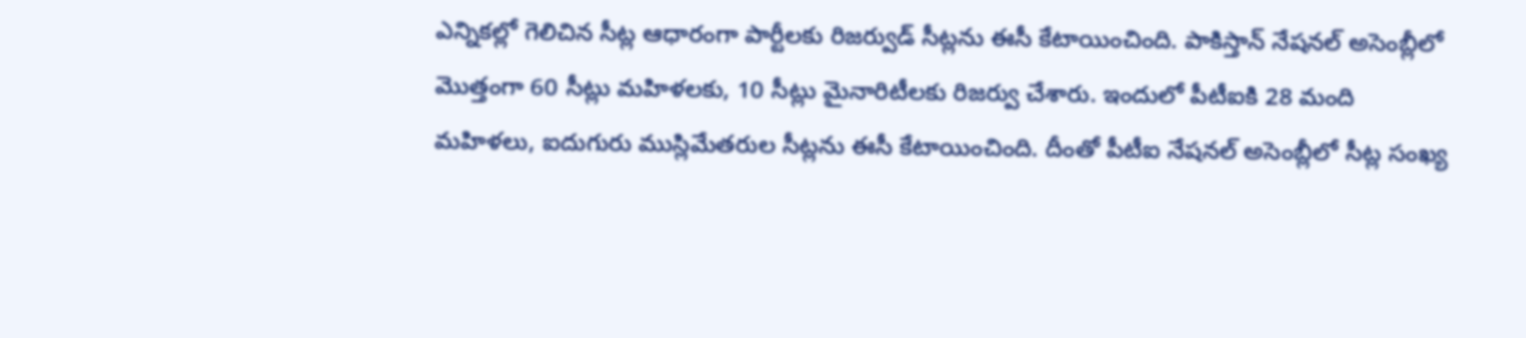ఎన్నికల్లో గెలిచిన సీట్ల ఆధారంగా పార్టీలకు రిజర్వుడ్‌ సీట్లను ఈసీ కేటాయించింది. పాకిస్తాన్‌ నేషనల్‌ అసెంబ్లీలో మొత్తంగా 60 సీట్లు మహిళలకు, 10 సీట్లు మైనారిటీలకు రిజర్వు చేశారు. ఇందులో పీటీఐకి 28 మంది మహిళలు, ఐదుగురు ముస్లిమేతరుల సీట్లను ఈసీ కేటాయించింది. దీంతో పీటీఐ నేషనల్‌ అసెంబ్లీలో సీట్ల సంఖ్య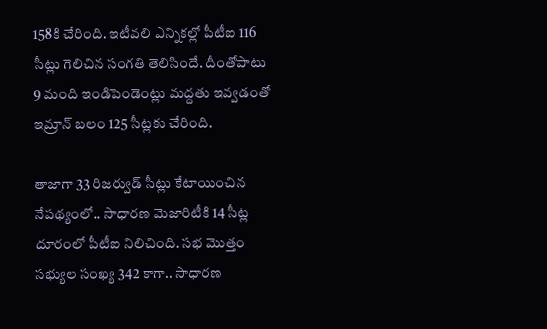158కి చేరింది. ఇటీవలి ఎన్నికల్లో పీటీఐ 116 సీట్లు గెలిచిన సంగతి తెలిసిందే. దీంతోపాటు 9 మంది ఇండిపెండెంట్లు మద్దతు ఇవ్వడంతో ఇమ్రాన్‌ బలం 125 సీట్లకు చేరింది.

తాజాగా 33 రిజర్వుడ్‌ సీట్లు కేటాయించిన నేపథ్యంలో.. సాధారణ మెజారిటీకి 14 సీట్ల దూరంలో పీటీఐ నిలిచింది. సభ మొత్తం సభ్యుల సంఖ్య 342 కాగా.. సాధారణ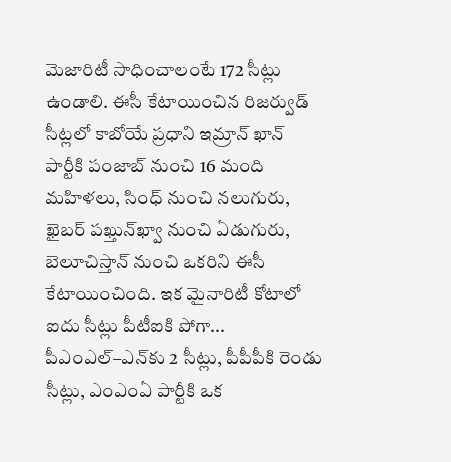మెజారిటీ సాధించాలంటే 172 సీట్లు ఉండాలి. ఈసీ కేటాయించిన రిజర్వుడ్‌ సీట్లలో కాబోయే ప్రధాని ఇమ్రాన్‌ ఖాన్‌ పార్టీకి పంజాబ్‌ నుంచి 16 మంది మహిళలు, సింధ్‌ నుంచి నలుగురు, ఖైబర్‌ పఖ్తున్‌ఖ్వా నుంచి ఏడుగురు, బెలూచిస్తాన్‌ నుంచి ఒకరిని ఈసీ కేటాయించింది. ఇక మైనారిటీ కోటాలో ఐదు సీట్లు పీటీఐకి పోగా... పీఎంఎల్‌–ఎన్‌కు 2 సీట్లు, పీపీపీకి రెండు సీట్లు, ఎంఎంఏ పార్టీకి ఒక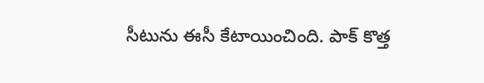సీటును ఈసీ కేటాయించింది. పాక్‌ కొత్త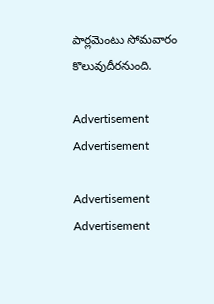పార్లమెంటు సోమవారం కొలువుదీరనుంది.

Advertisement
Advertisement

Advertisement
Advertisement